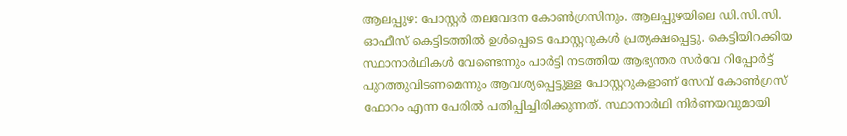ആലപ്പുഴ: പോസ്റ്റർ തലവേദന കോൺഗ്രസിനും. ആലപ്പുഴയിലെ ഡി.സി.സി. ഓഫീസ് കെട്ടിടത്തിൽ ഉൾപ്പെടെ പോസ്റ്ററുകൾ പ്രത്യക്ഷപ്പെട്ടു. കെട്ടിയിറക്കിയ സ്ഥാനാർഥികൾ വേണ്ടെന്നും പാർട്ടി നടത്തിയ ആഭ്യന്തര സർവേ റിപ്പോർട്ട് പുറത്തുവിടണമെന്നും ആവശ്യപ്പെട്ടുള്ള പോസ്റ്ററുകളാണ് സേവ് കോൺഗ്രസ് ഫോറം എന്ന പേരിൽ പതിപ്പിച്ചിരിക്കുന്നത്. സ്ഥാനാർഥി നിർണയവുമായി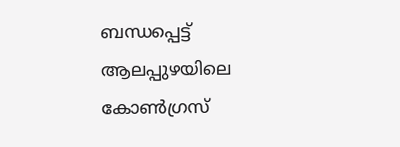ബന്ധപ്പെട്ട് ആലപ്പുഴയിലെ കോൺഗ്രസ്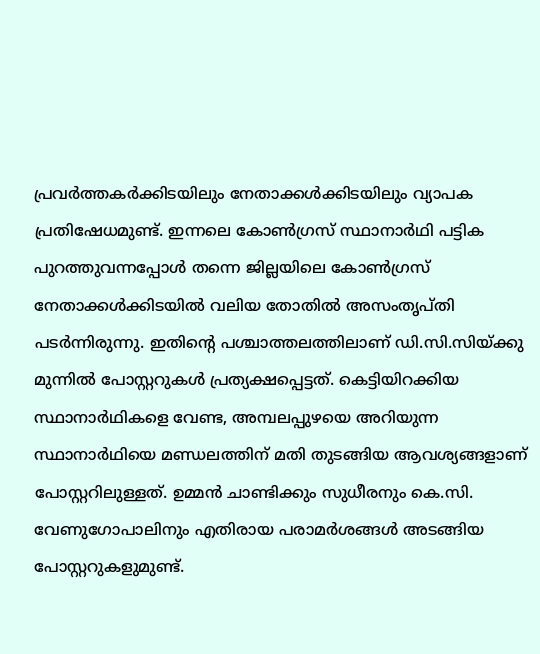പ്രവർത്തകർക്കിടയിലും നേതാക്കൾക്കിടയിലും വ്യാപക പ്രതിഷേധമുണ്ട്. ഇന്നലെ കോൺഗ്രസ് സ്ഥാനാർഥി പട്ടിക പുറത്തുവന്നപ്പോൾ തന്നെ ജില്ലയിലെ കോൺഗ്രസ് നേതാക്കൾക്കിടയിൽ വലിയ തോതിൽ അസംതൃപ്തി പടർന്നിരുന്നു. ഇതിന്റെ പശ്ചാത്തലത്തിലാണ് ഡി.സി.സിയ്ക്കു മുന്നിൽ പോസ്റ്ററുകൾ പ്രത്യക്ഷപ്പെട്ടത്. കെട്ടിയിറക്കിയ സ്ഥാനാർഥികളെ വേണ്ട, അമ്പലപ്പുഴയെ അറിയുന്ന സ്ഥാനാർഥിയെ മണ്ഡലത്തിന് മതി തുടങ്ങിയ ആവശ്യങ്ങളാണ് പോസ്റ്ററിലുള്ളത്. ഉമ്മൻ ചാണ്ടിക്കും സുധീരനും കെ.സി. വേണുഗോപാലിനും എതിരായ പരാമർശങ്ങൾ അടങ്ങിയ പോസ്റ്ററുകളുമുണ്ട്.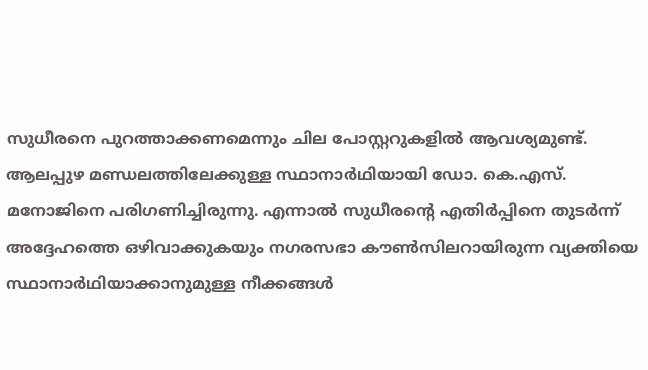സുധീരനെ പുറത്താക്കണമെന്നും ചില പോസ്റ്ററുകളിൽ ആവശ്യമുണ്ട്. ആലപ്പുഴ മണ്ഡലത്തിലേക്കുള്ള സ്ഥാനാർഥിയായി ഡോ. കെ.എസ്. മനോജിനെ പരിഗണിച്ചിരുന്നു. എന്നാൽ സുധീരന്റെ എതിർപ്പിനെ തുടർന്ന് അദ്ദേഹത്തെ ഒഴിവാക്കുകയും നഗരസഭാ കൗൺസിലറായിരുന്ന വ്യക്തിയെ സ്ഥാനാർഥിയാക്കാനുമുള്ള നീക്കങ്ങൾ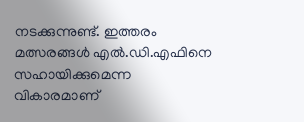നടക്കുന്നുണ്ട്. ഇത്തരം മത്സരങ്ങൾ എൽ.ഡി.എഫിനെ സഹായിക്കുമെന്ന വികാരമാണ്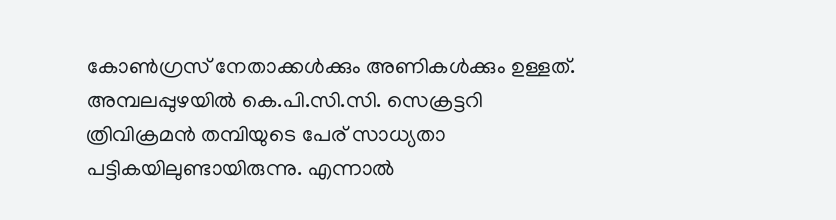കോൺഗ്രസ് നേതാക്കൾക്കും അണികൾക്കും ഉള്ളത്. അമ്പലപ്പുഴയിൽ കെ.പി.സി.സി. സെക്രട്ടറി ത്രിവിക്രമൻ തമ്പിയുടെ പേര് സാധ്യതാ പട്ടികയിലുണ്ടായിരുന്നു. എന്നാൽ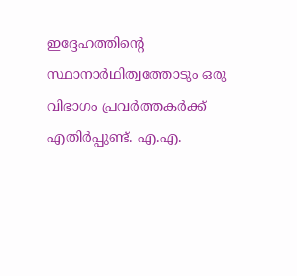ഇദ്ദേഹത്തിന്റെ സ്ഥാനാർഥിത്വത്തോടും ഒരു വിഭാഗം പ്രവർത്തകർക്ക് എതിർപ്പുണ്ട്. എ.എ.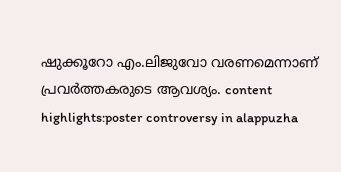ഷുക്കൂറോ എം.ലിജുവോ വരണമെന്നാണ് പ്രവർത്തകരുടെ ആവശ്യം. content highlights:poster controversy in alappuzha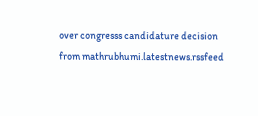over congresss candidature decision
from mathrubhumi.latestnews.rssfeed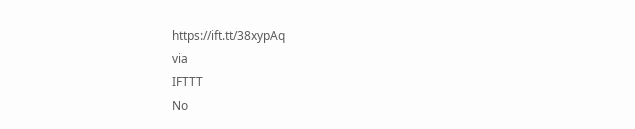https://ift.tt/38xypAq
via
IFTTT
No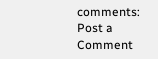comments:
Post a Comment